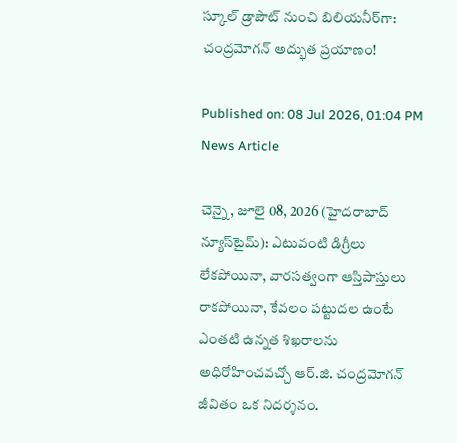స్కూల్ డ్రాపౌట్ నుంచి బిలియనీర్‌గా: చంద్రమోగన్ అద్భుత ప్రయాణం!

Published on: 08 Jul 2026, 01:04 PM
News Article

చెన్నై, జూలై 08, 2026 (హైదరాబాద్ న్యూస్‌టైమ్): ఎటువంటి డిగ్రీలు లేకపోయినా, వారసత్వంగా ఆస్తిపాస్తులు రాకపోయినా, కేవలం పట్టుదల ఉంటే ఎంతటి ఉన్నత శిఖరాలను అధిరోహించవచ్చో ఆర్‌.జి. చంద్రమోగన్‌ జీవితం ఒక నిదర్శనం.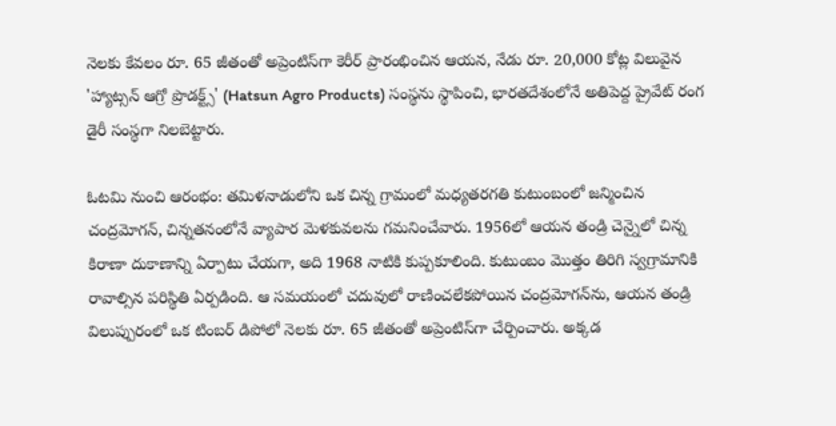నెలకు కేవలం రూ. 65 జీతంతో అప్రెంటిస్‌గా కెరీర్‌ ప్రారంభించిన ఆయన, నేడు రూ. 20,000 కోట్ల విలువైన 'హ్యాట్సన్ ఆగ్రో ప్రొడక్ట్స్' (Hatsun Agro Products) సంస్థను స్థాపించి, భారతదేశంలోనే అతిపెద్ద ప్రైవేట్ రంగ డైరీ సంస్థగా నిలబెట్టారు.

ఓటమి నుంచి ఆరంభం: తమిళనాడులోని ఒక చిన్న గ్రామంలో మధ్యతరగతి కుటుంబంలో జన్మించిన చంద్రమోగన్‌, చిన్నతనంలోనే వ్యాపార మెళకువలను గమనించేవారు. 1956లో ఆయన తండ్రి చెన్నైలో చిన్న కిరాణా దుకాణాన్ని ఏర్పాటు చేయగా, అది 1968 నాటికి కుప్పకూలింది. కుటుంబం మొత్తం తిరిగి స్వగ్రామానికి రావాల్సిన పరిస్థితి ఏర్పడింది. ఆ సమయంలో చదువులో రాణించలేకపోయిన చంద్రమోగన్‌ను, ఆయన తండ్రి విలుప్పురంలో ఒక టింబర్ డిపోలో నెలకు రూ. 65 జీతంతో అప్రెంటిస్‌గా చేర్పించారు. అక్కడ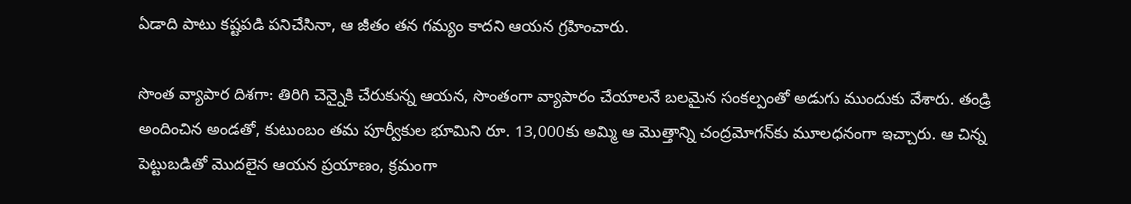ఏడాది పాటు కష్టపడి పనిచేసినా, ఆ జీతం తన గమ్యం కాదని ఆయన గ్రహించారు.

సొంత వ్యాపార దిశగా: తిరిగి చెన్నైకి చేరుకున్న ఆయన, సొంతంగా వ్యాపారం చేయాలనే బలమైన సంకల్పంతో అడుగు ముందుకు వేశారు. తండ్రి అందించిన అండతో, కుటుంబం తమ పూర్వీకుల భూమిని రూ. 13,000కు అమ్మి ఆ మొత్తాన్ని చంద్రమోగన్‌కు మూలధనంగా ఇచ్చారు. ఆ చిన్న పెట్టుబడితో మొదలైన ఆయన ప్రయాణం, క్రమంగా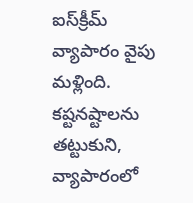ఐస్‌క్రీమ్ వ్యాపారం వైపు మళ్లింది. కష్టనష్టాలను తట్టుకుని, వ్యాపారంలో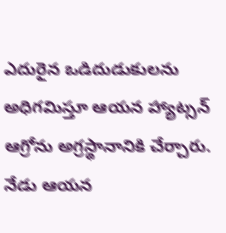ఎదురైన ఒడిదుడుకులను అధిగమిస్తూ ఆయన హ్యాట్సన్ ఆగ్రోను అగ్రస్థానానికి చేర్చారు. నేడు ఆయన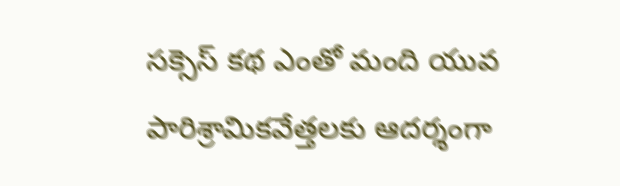సక్సెస్ కథ ఎంతో మంది యువ పారిశ్రామికవేత్తలకు ఆదర్శంగా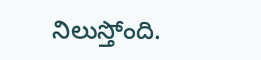నిలుస్తోంది.